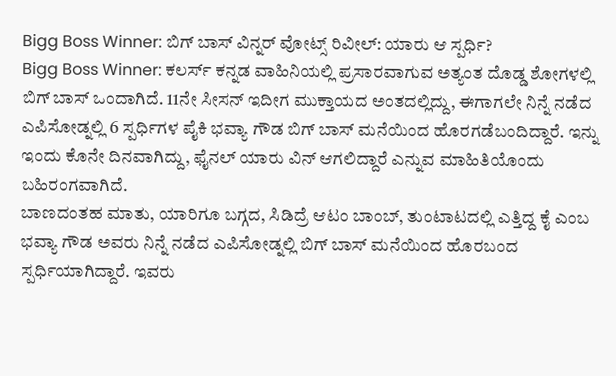Bigg Boss Winner: ಬಿಗ್ ಬಾಸ್ ವಿನ್ನರ್ ವೋಟ್ಸ್ ರಿವೀಲ್: ಯಾರು ಆ ಸ್ಪರ್ಧಿ?
Bigg Boss Winner: ಕಲರ್ಸ್ ಕನ್ನಡ ವಾಹಿನಿಯಲ್ಲಿ ಪ್ರಸಾರವಾಗುವ ಅತ್ಯಂತ ದೊಡ್ಡ ಶೋಗಳಲ್ಲಿ ಬಿಗ್ ಬಾಸ್ ಒಂದಾಗಿದೆ. 11ನೇ ಸೀಸನ್ ಇದೀಗ ಮುಕ್ತಾಯದ ಅಂತದಲ್ಲಿದ್ದು, ಈಗಾಗಲೇ ನಿನ್ನೆ ನಡೆದ ಎಪಿಸೋಡ್ನಲ್ಲಿ 6 ಸ್ಪರ್ಧಿಗಳ ಪೈಕಿ ಭವ್ಯಾ ಗೌಡ ಬಿಗ್ ಬಾಸ್ ಮನೆಯಿಂದ ಹೊರಗಡೆಬಂದಿದ್ದಾರೆ. ಇನ್ನು ಇಂದು ಕೊನೇ ದಿನವಾಗಿದ್ದು, ಫೈನಲ್ ಯಾರು ವಿನ್ ಆಗಲಿದ್ದಾರೆ ಎನ್ನುವ ಮಾಹಿತಿಯೊಂದು ಬಹಿರಂಗವಾಗಿದೆ.
ಬಾಣದಂತಹ ಮಾತು, ಯಾರಿಗೂ ಬಗ್ಗದ, ಸಿಡಿದ್ರೆ ಆಟಂ ಬಾಂಬ್, ತುಂಟಾಟದಲ್ಲಿ ಎತ್ತಿದ್ದ ಕೈ ಎಂಬ ಭವ್ಯಾ ಗೌಡ ಅವರು ನಿನ್ನೆ ನಡೆದ ಎಪಿಸೋಡ್ನಲ್ಲಿ ಬಿಗ್ ಬಾಸ್ ಮನೆಯಿಂದ ಹೊರಬಂದ ಸ್ಪರ್ಧಿಯಾಗಿದ್ದಾರೆ. ಇವರು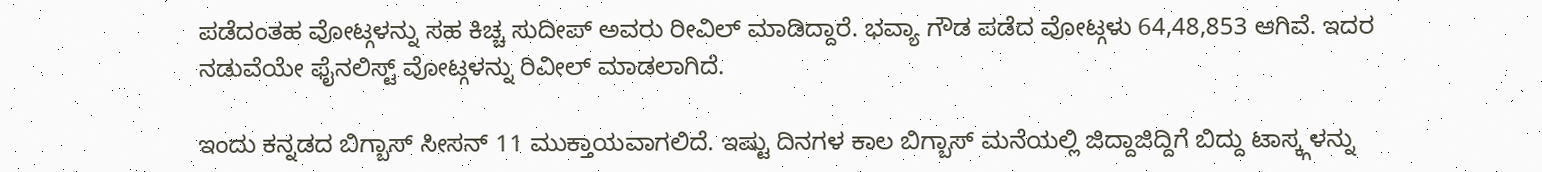ಪಡೆದಂತಹ ವೋಟ್ಗಳನ್ನು ಸಹ ಕಿಚ್ಚ ಸುದೀಪ್ ಅವರು ರೀವಿಲ್ ಮಾಡಿದ್ದಾರೆ. ಭವ್ಯಾ ಗೌಡ ಪಡೆದ ವೋಟ್ಗಳು 64,48,853 ಆಗಿವೆ. ಇದರ ನಡುವೆಯೇ ಫೈನಲಿಸ್ಟ್ ವೋಟ್ಗಳನ್ನು ರಿವೀಲ್ ಮಾಡಲಾಗಿದೆ.

ಇಂದು ಕನ್ನಡದ ಬಿಗ್ಬಾಸ್ ಸೀಸನ್ 11 ಮುಕ್ತಾಯವಾಗಲಿದೆ. ಇಷ್ಟು ದಿನಗಳ ಕಾಲ ಬಿಗ್ಬಾಸ್ ಮನೆಯಲ್ಲಿ ಜಿದ್ದಾಜಿದ್ದಿಗೆ ಬಿದ್ದು ಟಾಸ್ಕ್ಗಳನ್ನು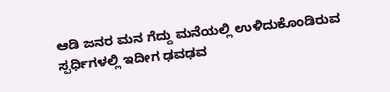ಆಡಿ ಜನರ ಮನ ಗೆದ್ದು ಮನೆಯಲ್ಲಿ ಉಳಿದುಕೊಂಡಿರುವ ಸ್ಪರ್ಧಿಗಳಲ್ಲಿ ಇದೀಗ ಢವಢವ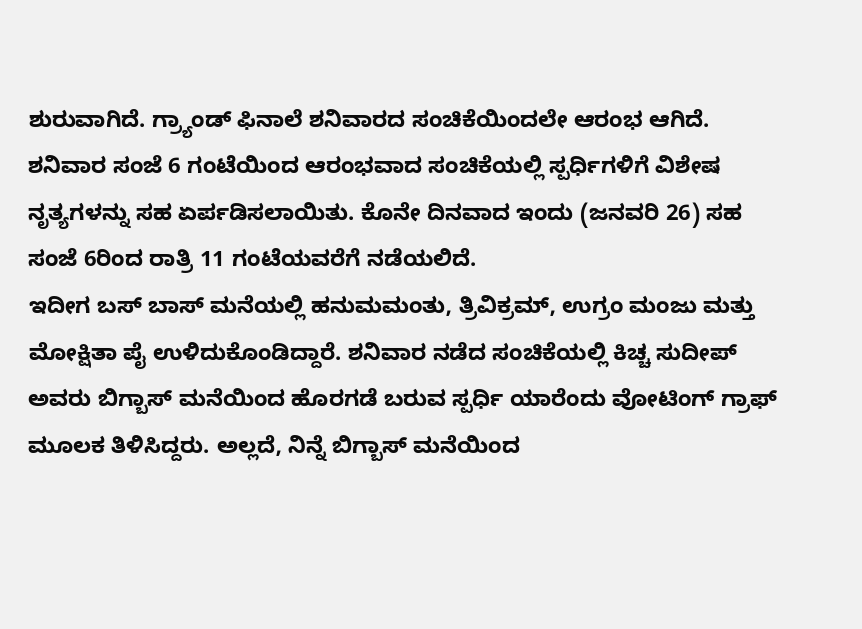ಶುರುವಾಗಿದೆ. ಗ್ರ್ಯಾಂಡ್ ಫಿನಾಲೆ ಶನಿವಾರದ ಸಂಚಿಕೆಯಿಂದಲೇ ಆರಂಭ ಆಗಿದೆ. ಶನಿವಾರ ಸಂಜೆ 6 ಗಂಟೆಯಿಂದ ಆರಂಭವಾದ ಸಂಚಿಕೆಯಲ್ಲಿ ಸ್ಪರ್ಧಿಗಳಿಗೆ ವಿಶೇಷ ನೃತ್ಯಗಳನ್ನು ಸಹ ಏರ್ಪಡಿಸಲಾಯಿತು. ಕೊನೇ ದಿನವಾದ ಇಂದು (ಜನವರಿ 26) ಸಹ ಸಂಜೆ 6ರಿಂದ ರಾತ್ರಿ 11 ಗಂಟೆಯವರೆಗೆ ನಡೆಯಲಿದೆ.
ಇದೀಗ ಬಸ್ ಬಾಸ್ ಮನೆಯಲ್ಲಿ ಹನುಮಮಂತು, ತ್ರಿವಿಕ್ರಮ್, ಉಗ್ರಂ ಮಂಜು ಮತ್ತು ಮೋಕ್ಷಿತಾ ಪೈ ಉಳಿದುಕೊಂಡಿದ್ದಾರೆ. ಶನಿವಾರ ನಡೆದ ಸಂಚಿಕೆಯಲ್ಲಿ ಕಿಚ್ಚ ಸುದೀಪ್ ಅವರು ಬಿಗ್ಬಾಸ್ ಮನೆಯಿಂದ ಹೊರಗಡೆ ಬರುವ ಸ್ಪರ್ಧಿ ಯಾರೆಂದು ವೋಟಿಂಗ್ ಗ್ರಾಫ್ ಮೂಲಕ ತಿಳಿಸಿದ್ದರು. ಅಲ್ಲದೆ, ನಿನ್ನೆ ಬಿಗ್ಬಾಸ್ ಮನೆಯಿಂದ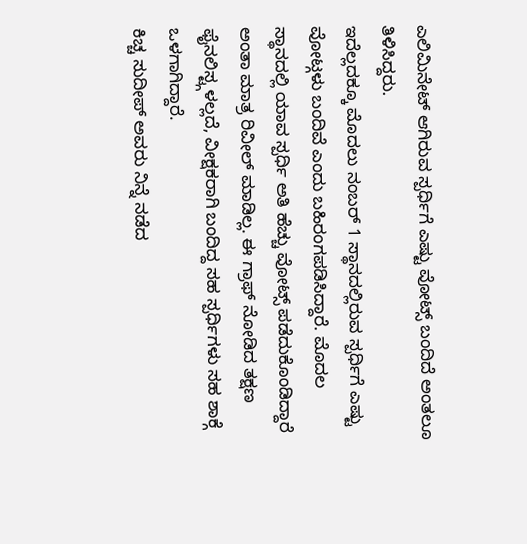ಎಲಿಮಿನೇಟ್ ಆಗಿರುವ ಸ್ಪರ್ಧಿಗೆ ಎಷ್ಟು ವೋಟ್ಸ್ ಬಂದಿದೆ ಅಂತಲೂ ತಿಳಿಸಿದ್ದರು.
ಇದೆಲ್ಲದಕ್ಕೂ ಮೊದಲು ನಂಬರ್ 1 ಸ್ಥಾನದಲ್ಲಿರುವ ಸ್ಪರ್ಧಿಗೆ ಎಷ್ಟು ವೋಟ್ಗಳು ಬಂದಿವೆ ಎಂದು ಬಹಿರಂಗಪಡಿಸಿದ್ದಾರೆ. ಮೊದಲ ಸ್ಥಾನದಲ್ಲಿ ಯಾವ ಸ್ಪರ್ಧಿ ಅತಿ ಹೆಚ್ಚು ವೋಟ್ಸ್ ಪಡೆದುಕೊಂಡಿದ್ದಾರೆ ಅಂತಾ ಮಾತ್ರ ರಿವೀಲ್ ಮಾಡಿಲ್ಲ. ಈ ಗ್ರಾಫ್ ನೋಡಿದ ತಕ್ಷಣ ಫೈನಲಿಸ್ಟ್ಗಳಲ್ಲದೆ, ವೀಕ್ಷಕರಾಗಿ ಬಂದಿದ್ದ ಸಹ ಸ್ಪರ್ಧಿಗಳು ಸಹ ಶಾಕ್ಗೆ ಒಳಗಾಗಿದ್ದಾರೆ.
ಕಿಚ್ಚ ಸುದೀಪ್ ಅವರು ನಿನ್ನೆ ನಡೆದ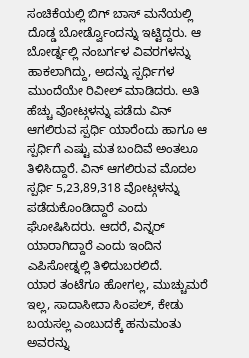ಸಂಚಿಕೆಯಲ್ಲಿ ಬಿಗ್ ಬಾಸ್ ಮನೆಯಲ್ಲಿ ದೊಡ್ಡ ಬೋರ್ಡ್ವೊಂದನ್ನು ಇಟ್ಟಿದ್ದರು. ಆ ಬೋರ್ಡ್ನಲ್ಲಿ ನಂಬರ್ಗಳ ವಿವರಗಳನ್ನು ಹಾಕಲಾಗಿದ್ದು, ಅದನ್ನು ಸ್ಪರ್ಧಿಗಳ ಮುಂದೆಯೇ ರಿವೀಲ್ ಮಾಡಿದರು. ಅತಿ ಹೆಚ್ಚು ವೋಟ್ಗಳನ್ನು ಪಡೆದು ವಿನ್ ಆಗಲಿರುವ ಸ್ಪರ್ಧಿ ಯಾರೆಂದು ಹಾಗೂ ಆ ಸ್ಪರ್ಧಿಗೆ ಎಷ್ಟು ಮತ ಬಂದಿವೆ ಅಂತಲೂ ತಿಳಿಸಿದ್ದಾರೆ. ವಿನ್ ಆಗಲಿರುವ ಮೊದಲ ಸ್ಪರ್ಧಿ 5,23,89,318 ವೋಟ್ಗಳನ್ನು ಪಡೆದುಕೊಂಡಿದ್ದಾರೆ ಎಂದು ಘೋಷಿಸಿದರು. ಆದರೆ, ವಿನ್ನರ್ ಯಾರಾಗಿದ್ದಾರೆ ಎಂದು ಇಂದಿನ ಎಪಿಸೋಡ್ನಲ್ಲಿ ತಿಳಿದುಬರಲಿದೆ.
ಯಾರ ತಂಟೆಗೂ ಹೋಗಲ್ಲ, ಮುಚ್ಚುಮರೆ ಇಲ್ಲ, ಸಾದಾಸೀದಾ ಸಿಂಪಲ್, ಕೇಡು ಬಯಸಲ್ಲ ಎಂಬುದಕ್ಕೆ ಹನುಮಂತು ಅವರನ್ನು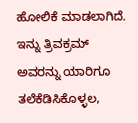ಹೋಲಿಕೆ ಮಾಡಲಾಗಿದೆ. ಇನ್ನು ತ್ರಿವಕ್ರಮ್ ಅವರನ್ನು ಯಾರಿಗೂ ತಲೆಕೆಡಿಸಿಕೊಳ್ಳಲ,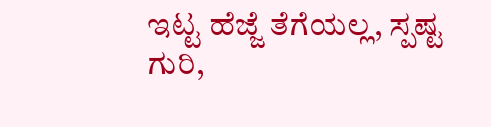ಇಟ್ಟ ಹೆಜ್ಜೆ ತೆಗೆಯಲ್ಲ, ಸ್ಪಷ್ಟ ಗುರಿ,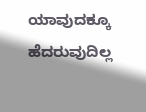ಯಾವುದಕ್ಕೂ ಹೆದರುವುದಿಲ್ಲ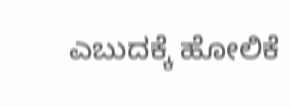ಎಬುದಕ್ಕೆ ಹೋಲಿಕೆ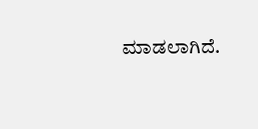ಮಾಡಲಾಗಿದೆ.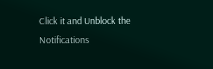Click it and Unblock the Notifications